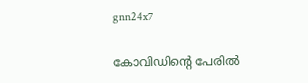gnn24x7

കോവിഡിന്റെ പേരില്‍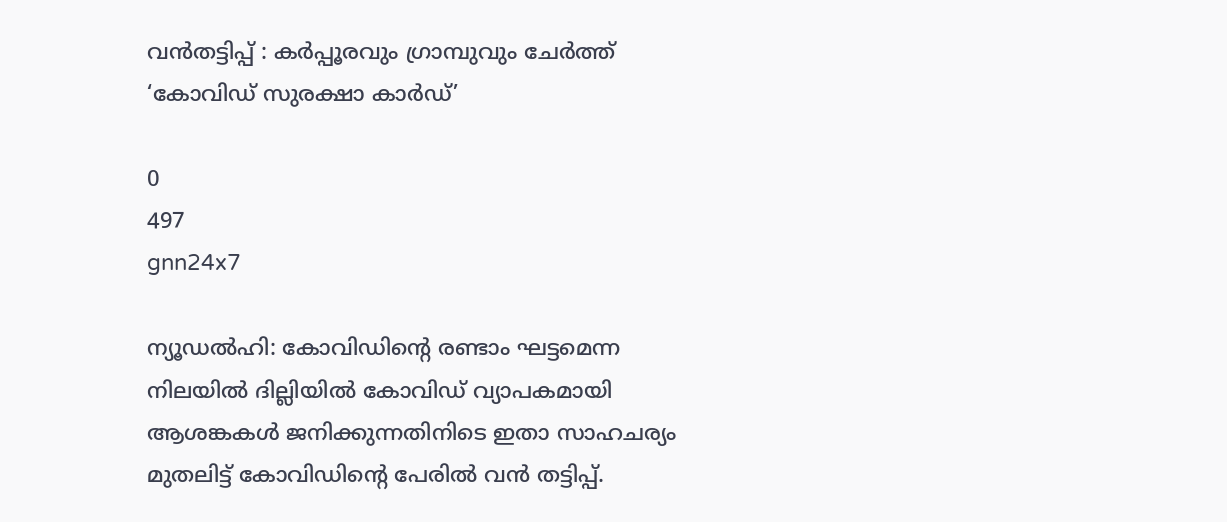വന്‍തട്ടിപ്പ് : കര്‍പ്പൂരവും ഗ്രാമ്പുവും ചേര്‍ത്ത് ‘കോവിഡ് സുരക്ഷാ കാര്‍ഡ്’

0
497
gnn24x7

ന്യൂഡല്‍ഹി: കോവിഡിന്റെ രണ്ടാം ഘട്ടമെന്ന നിലയില്‍ ദില്ലിയില്‍ കോവിഡ് വ്യാപകമായി ആശങ്കകള്‍ ജനിക്കുന്നതിനിടെ ഇതാ സാഹചര്യം മുതലിട്ട് കോവിഡിന്റെ പേരില്‍ വന്‍ തട്ടിപ്പ്.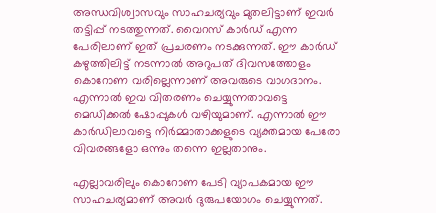അന്ധവിശ്വാസവും സാഹചര്യവും മുതലിട്ടാണ് ഇവര്‍ തട്ടിപ്പ് നടത്തുന്നത്. വൈറസ് കാര്‍ഡ് എന്ന പേരിലാണ് ഇത് പ്രചരണം നടക്കുന്നത്. ഈ കാര്‍ഡ് കഴുത്തിലിട്ട് നടന്നാല്‍ അറുപത് ദിവസത്തോളം കൊറോണ വരില്ലെന്നാണ് അവരുടെ വാഗദാനം. എന്നാല്‍ ഇവ വിതരണം ചെയ്യുന്നതാവട്ടെ മെഡിക്കല്‍ ഷോപ്പുകള്‍ വഴിയുമാണ്. എന്നാല്‍ ഈ കാര്‍ഡിലാവട്ടെ നിര്‍മ്മാതാക്കളുടെ വ്യക്തമായ പേരോ വിവരങ്ങളോ ഒന്നും തന്നെ ഇല്ലതാനും.

എല്ലാവരിലും കൊറോണ പേടി വ്യാപകമായ ഈ സാഹചര്യമാണ് അവര്‍ ദുരുപയോഗം ചെയ്യുന്നത്.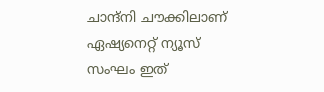ചാന്ദ്‌നി ചൗക്കിലാണ് ഏഷ്യനെറ്റ് ന്യൂസ് സംഘം ഇത്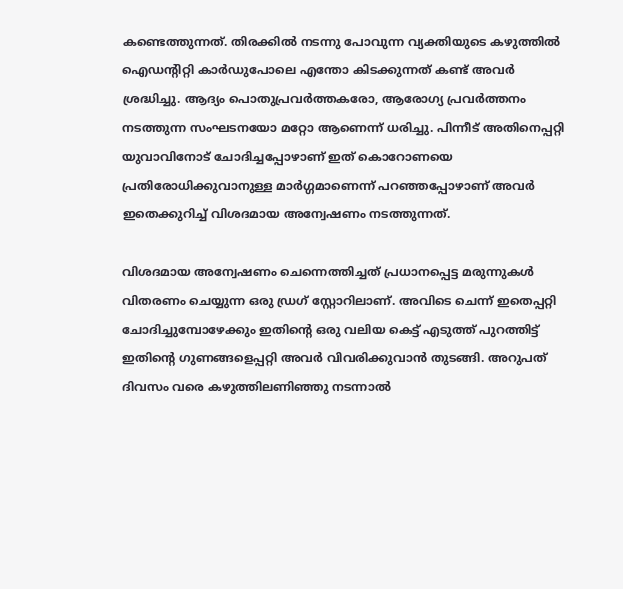കണ്ടെത്തുന്നത്. തിരക്കില്‍ നടന്നു പോവുന്ന വ്യക്തിയുടെ കഴുത്തില്‍ ഐഡന്റിറ്റി കാര്‍ഡുപോലെ എന്തോ കിടക്കുന്നത് കണ്ട് അവര്‍ ശ്രദ്ധിച്ചു. ആദ്യം പൊതുപ്രവര്‍ത്തകരോ, ആരോഗ്യ പ്രവര്‍ത്തനം നടത്തുന്ന സംഘടനയോ മറ്റോ ആണെന്ന് ധരിച്ചു. പിന്നീട് അതിനെപ്പറ്റി യുവാവിനോട് ചോദിച്ചപ്പോഴാണ് ഇത് കൊറോണയെ പ്രതിരോധിക്കുവാനുള്ള മാര്‍ഗ്ഗമാണെന്ന് പറഞ്ഞപ്പോഴാണ് അവര്‍ ഇതെക്കുറിച്ച് വിശദമായ അന്വേഷണം നടത്തുന്നത്.

വിശദമായ അന്വേഷണം ചെന്നെത്തിച്ചത് പ്രധാനപ്പെട്ട മരുന്നുകള്‍ വിതരണം ചെയ്യുന്ന ഒരു ഡ്രഗ് സ്റ്റോറിലാണ്. അവിടെ ചെന്ന് ഇതെപ്പറ്റി ചോദിച്ചുമ്പോഴേക്കും ഇതിന്റെ ഒരു വലിയ കെട്ട് എടുത്ത് പുറത്തിട്ട് ഇതിന്റെ ഗുണങ്ങളെപ്പറ്റി അവര്‍ വിവരിക്കുവാന്‍ തുടങ്ങി. അറുപത് ദിവസം വരെ കഴുത്തിലണിഞ്ഞു നടന്നാല്‍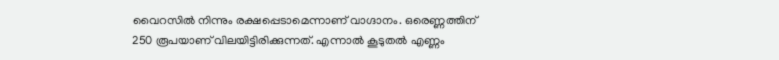വൈറസില്‍ നിന്നും രക്ഷപ്പെടാമെന്നാണ് വാഗ്ദാനം. ഒരെണ്ണത്തിന് 250 രൂപയാണ് വിലയിട്ടിരിക്കുന്നത്. എന്നാല്‍ കൂടുതല്‍ എണ്ണം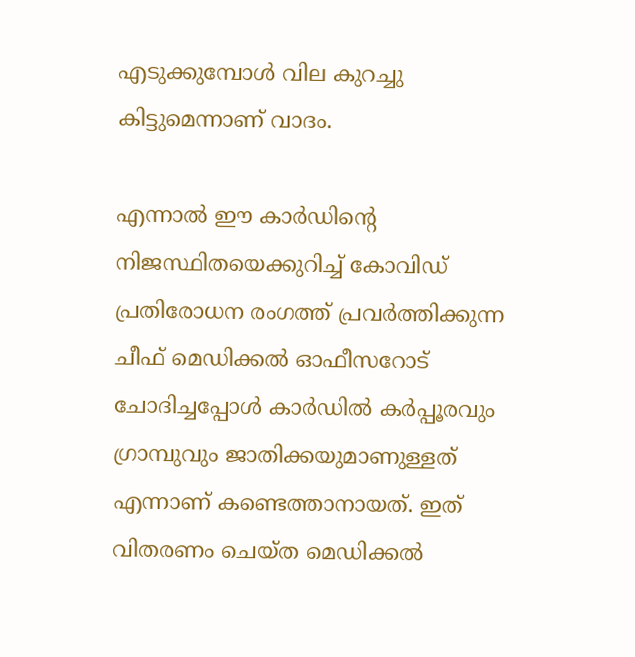എടുക്കുമ്പോള്‍ വില കുറച്ചു കിട്ടുമെന്നാണ് വാദം.

എന്നാല്‍ ഈ കാര്‍ഡിന്റെ നിജസ്ഥിതയെക്കുറിച്ച് കോവിഡ് പ്രതിരോധന രംഗത്ത് പ്രവര്‍ത്തിക്കുന്ന ചീഫ് മെഡിക്കല്‍ ഓഫീസറോട് ചോദിച്ചപ്പോള്‍ കാര്‍ഡില്‍ കര്‍പ്പൂരവും ഗ്രാമ്പുവും ജാതിക്കയുമാണുള്ളത് എന്നാണ് കണ്ടെത്താനായത്. ഇത് വിതരണം ചെയ്ത മെഡിക്കല്‍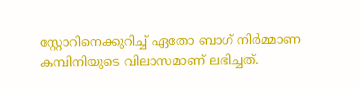സ്റ്റോറിനെക്കുറിച്ച് ഏതോ ബാഗ് നിര്‍മ്മാണ കമ്പിനിയുടെ വിലാസമാണ് ലഭിച്ചത്.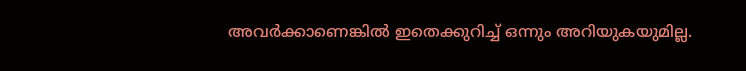അവര്‍ക്കാണെങ്കില്‍ ഇതെക്കുറിച്ച് ഒന്നും അറിയുകയുമില്ല.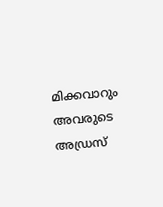മിക്കവാറും അവരുടെ അഡ്രസ്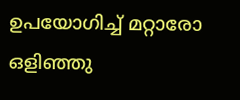ഉപയോഗിച്ച് മറ്റാരോ ഒളിഞ്ഞു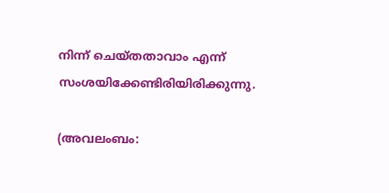നിന്ന് ചെയ്തതാവാം എന്ന് സംശയിക്കേണ്ടിരിയിരിക്കുന്നു.

(അവലംബം: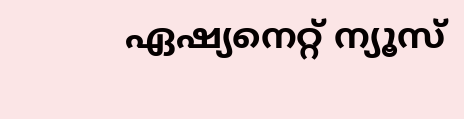ഏഷ്യനെറ്റ് ന്യൂസ്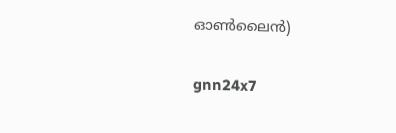ഓണ്‍ലൈന്‍)

gnn24x7